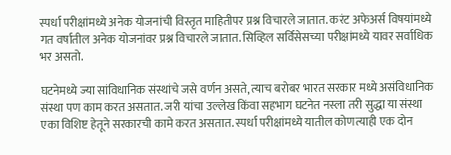स्पर्धा परीक्षांमध्ये अनेक योजनांची विस्तृत माहितीपर प्रश्न विचारले जातात. करंट अफेअर्स विषयांमध्ये गत वर्षातील अनेक योजनांवर प्रश्न विचारले जातात. सिव्हिल सर्विसेसच्या परीक्षांमध्ये यावर सर्वाधिक भर असतो.

घटनेमध्ये ज्या सांविधानिक संस्थांचे जसे वर्णन असते, त्याच बरोबर भारत सरकार मध्ये असंविधानिक संस्था पण काम करत असतात. जरी यांचा उल्लेख किंवा सहभाग घटनेत नस्ला तरी सुद्धा या संस्था एका विशिष्ट हेतूने सरकारची कामे करत असतात. स्पर्धा परीक्षांमध्ये यातील कोणत्याही एक दोन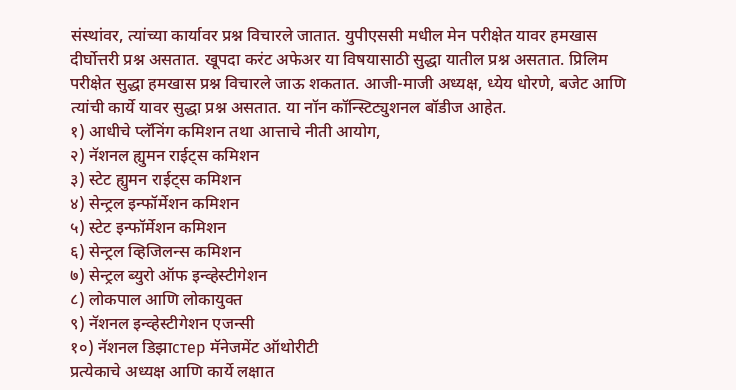संस्थांवर, त्यांच्या कार्यावर प्रश्न विचारले जातात. युपीएससी मधील मेन परीक्षेत यावर हमखास दीर्घोत्तरी प्रश्न असतात. खूपदा करंट अफेअर या विषयासाठी सुद्धा यातील प्रश्न असतात. प्रिलिम परीक्षेत सुद्धा हमखास प्रश्न विचारले जाऊ शकतात. आजी-माजी अध्यक्ष, ध्येय धोरणे, बजेट आणि त्यांची कार्ये यावर सुद्धा प्रश्न असतात. या नॉन कॉन्स्टिट्युशनल बॉडीज आहेत.
१) आधीचे प्लॅनिंग कमिशन तथा आत्ताचे नीती आयोग,
२) नॅशनल ह्युमन राईट्स कमिशन
३) स्टेट ह्युमन राईट्स कमिशन
४) सेन्ट्रल इन्फॉर्मेशन कमिशन
५) स्टेट इन्फॉर्मेशन कमिशन
६) सेन्ट्रल व्हिजिलन्स कमिशन
७) सेन्ट्रल ब्युरो ऑफ इन्व्हेस्टीगेशन
८) लोकपाल आणि लोकायुक्त
९) नॅशनल इन्व्हेस्टीगेशन एजन्सी
१०) नॅशनल डिझाстер मॅनेजमेंट ऑथोरीटी
प्रत्येकाचे अध्यक्ष आणि कार्ये लक्षात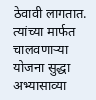ठेवावी लागतात. त्यांच्या मार्फत चालवणाऱ्या योजना सुद्धा अभ्यासाव्या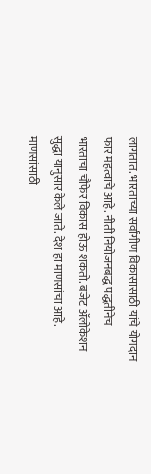लागतात. भारताच्या सर्वांगीण विकासासाठी यांचे योगदान फार महत्वाचे आहे. नीती नियोजनबद्ध पद्धतीनेच भारताचा चौफेर विकास होऊ शकतो. बजेट ॲलोकेशन सुद्धा यानुसार केले जाते. देश हा माणसांचा आहे. माणसांसाठी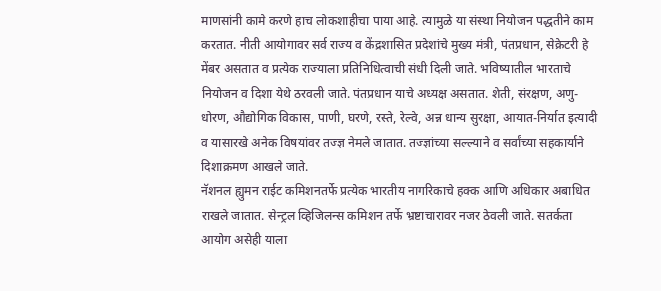माणसांनी कामे करणे हाच लोकशाहीचा पाया आहे. त्यामुळे या संस्था नियोजन पद्धतीने काम करतात. नीती आयोगावर सर्व राज्य व केंद्रशासित प्रदेशांचे मुख्य मंत्री, पंतप्रधान, सेक्रेटरी हे मेंबर असतात व प्रत्येक राज्याला प्रतिनिधित्वाची संधी दिली जाते. भविष्यातील भारताचे नियोजन व दिशा येथे ठरवली जाते. पंतप्रधान याचे अध्यक्ष असतात. शेती, संरक्षण, अणु-धोरण, औद्योगिक विकास, पाणी, घरणे, रस्ते, रेल्वे, अन्न धान्य सुरक्षा, आयात-निर्यात इत्यादी व यासारखे अनेक विषयांवर तज्ज्ञ नेमले जातात. तज्ज्ञांच्या सल्ल्याने व सर्वांच्या सहकार्याने दिशाक्रमण आखले जाते.
नॅशनल ह्युमन राईट कमिशनतर्फे प्रत्येक भारतीय नागरिकाचे हक्क आणि अधिकार अबाधित राखले जातात. सेन्ट्रल व्हिजिलन्स कमिशन तर्फे भ्रष्टाचारावर नजर ठेवली जाते. सतर्कता आयोग असेही याला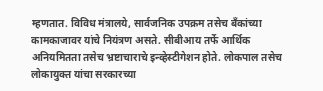म्हणतात. विविध मंत्रालये, सार्वजनिक उपक्रम तसेच बँकांच्या कामकाजावर यांचे नियंत्रण असते. सीबीआय तर्फे आर्थिक अनियमितता तसेच भ्रष्टाचाराचे इन्व्हेस्टीगेशन होते. लोकपाल तसेच लोकायुक्त यांचा सरकारच्या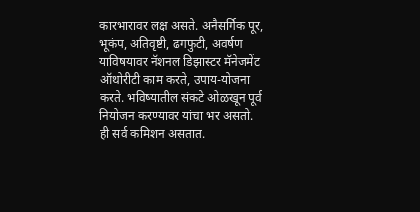कारभारावर लक्ष असते. अनैसर्गिक पूर, भूकंप, अतिवृष्टी, ढगफुटी, अवर्षण याविषयावर नॅशनल डिझास्टर मॅनेजमेंट ऑथोरीटी काम करते, उपाय-योजना करते. भविष्यातील संकटे ओळखून पूर्व नियोजन करण्यावर यांचा भर असतो.
ही सर्व कमिशन असतात.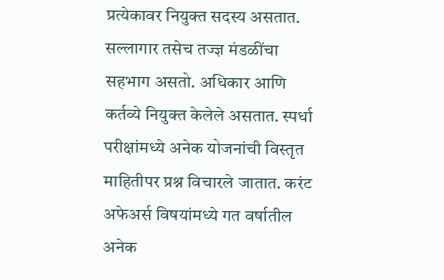प्रत्येकावर नियुक्त सदस्य असतात. सल्लागार तसेच तज्ज्ञ मंडळींचा सहभाग असतो. अधिकार आणि कर्तव्ये नियुक्त केलेले असतात. स्पर्धा परीक्षांमध्ये अनेक योजनांची विस्तृत माहितीपर प्रश्न विचारले जातात. करंट अफेअर्स विषयांमध्ये गत वर्षातील अनेक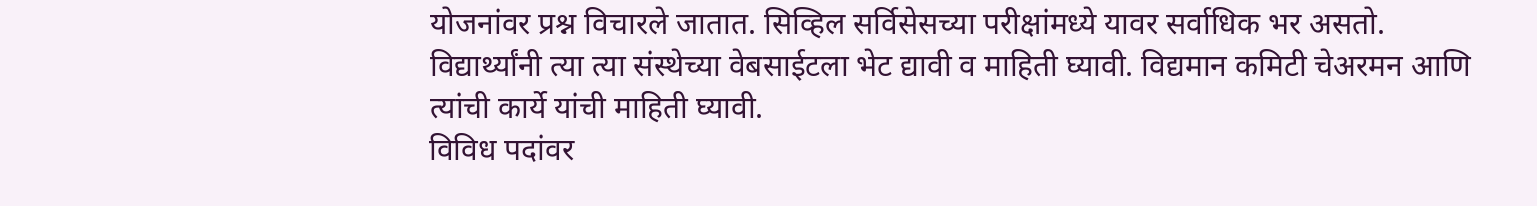योजनांवर प्रश्न विचारले जातात. सिव्हिल सर्विसेसच्या परीक्षांमध्ये यावर सर्वाधिक भर असतो. विद्यार्थ्यांनी त्या त्या संस्थेच्या वेबसाईटला भेट द्यावी व माहिती घ्यावी. विद्यमान कमिटी चेअरमन आणि त्यांची कार्ये यांची माहिती घ्यावी.
विविध पदांवर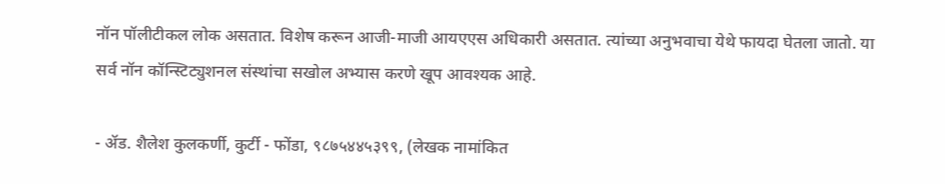नॉन पॉलीटीकल लोक असतात. विशेष करून आजी-माजी आयएएस अधिकारी असतात. त्यांच्या अनुभवाचा येथे फायदा घेतला जातो. या सर्व नॉन कॉन्स्टिट्युशनल संस्थांचा सखोल अभ्यास करणे खूप आवश्यक आहे.

- ॲड. शैलेश कुलकर्णी, कुर्टी - फोंडा, ९८७५४४५३९९, (लेखक नामांकित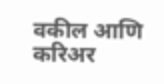वकील आणि करिअर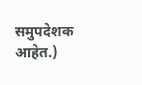समुपदेशक आहेत.)